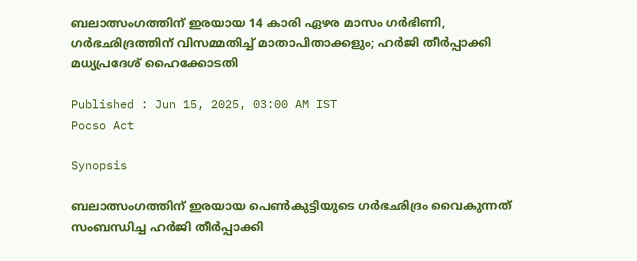ബലാത്സംഗത്തിന് ഇരയായ 14 കാരി ഏഴര മാസം ഗർഭിണി, ഗർഭഛിദ്രത്തിന് വിസമ്മതിച്ച് മാതാപിതാക്കളും; ഹർജി തീർപ്പാക്കി മധ്യപ്രദേശ് ഹൈക്കോടതി

Published : Jun 15, 2025, 03:00 AM IST
Pocso Act

Synopsis

ബലാത്സംഗത്തിന് ഇരയായ പെൺകുട്ടിയുടെ ഗർഭഛിദ്രം വൈകുന്നത് സംബന്ധിച്ച ഹർജി തീർപ്പാക്കി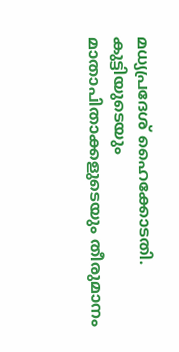മധ്യപ്രദേശ് ഹൈക്കോടതി. കുട്ടിയുടെയും മാതാപിതാക്കളുടെയും തീരുമാനം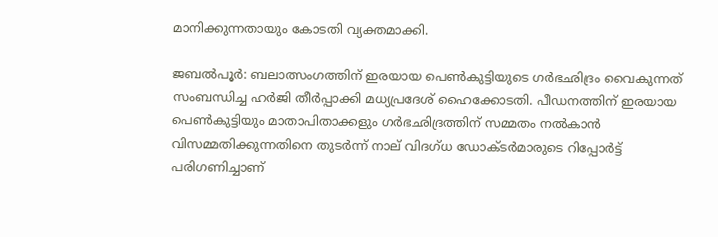മാനിക്കുന്നതായും കോടതി വ്യക്തമാക്കി.

ജബൽപൂർ: ബലാത്സംഗത്തിന് ഇരയായ പെൺകുട്ടിയുടെ ഗർഭഛിദ്രം വൈകുന്നത് സംബന്ധിച്ച ഹർജി തീർപ്പാക്കി മധ്യപ്രദേശ് ഹൈക്കോടതി. പീഡനത്തിന് ഇരയായ പെൺകുട്ടിയും മാതാപിതാക്കളും ഗർഭഛിദ്രത്തിന് സമ്മതം നൽകാൻ വിസമ്മതിക്കുന്നതിനെ തുടർന്ന് നാല് വിദഗ്ധ ഡോക്ടർമാരുടെ റിപ്പോർട്ട് പരിഗണിച്ചാണ്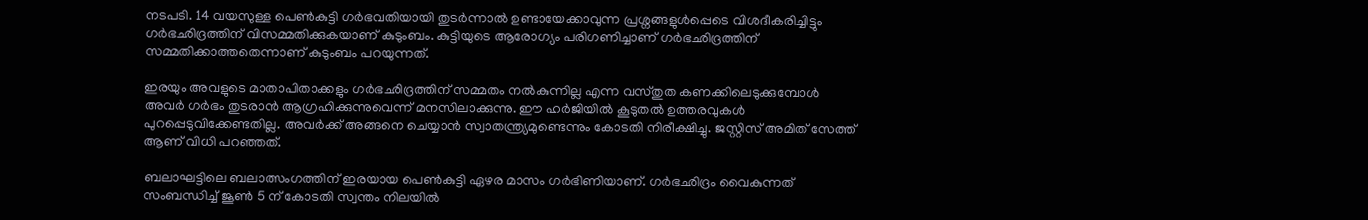നടപടി. 14 വയസുള്ള പെൺകുട്ടി ഗർഭവതിയായി തുടർന്നാൽ ഉണ്ടായേക്കാവുന്ന പ്രശ്നങ്ങളുൾപ്പെടെ വിശദീകരിച്ചിട്ടും ഗർഭഛിദ്രത്തിന് വിസമ്മതിക്കുകയാണ് കുടുംബം. കുട്ടിയുടെ ആരോഗ്യം പരിഗണിച്ചാണ് ഗർഭഛിദ്രത്തിന് സമ്മതിക്കാത്തതെന്നാണ് കുടുംബം പറയുന്നത്.

ഇരയും അവളുടെ മാതാപിതാക്കളും ഗർഭഛിദ്രത്തിന് സമ്മതം നൽകുന്നില്ല എന്ന വസ്തുത കണക്കിലെടുക്കുമ്പോൾ അവർ ഗർഭം തുടരാൻ ആഗ്രഹിക്കുന്നുവെന്ന് മനസിലാക്കുന്നു. ഈ ഹർജിയിൽ കൂടുതൽ ഉത്തരവുകൾ പുറപ്പെടുവിക്കേണ്ടതില്ല. അവർക്ക് അങ്ങനെ ചെയ്യാൻ സ്വാതന്ത്ര്യമുണ്ടെന്നും കോടതി നിരീക്ഷിച്ചു. ജസ്റ്റിസ് അമിത് സേത്ത് ആണ് വിധി പറഞ്ഞത്.

ബലാഘട്ടിലെ ബലാത്സംഗത്തിന് ഇരയായ പെൺകുട്ടി ഏഴര മാസം ഗർഭിണിയാണ്. ഗർഭഛിദ്രം വൈകുന്നത് സംബന്ധിച്ച് ജൂൺ 5 ന് കോടതി സ്വന്തം നിലയിൽ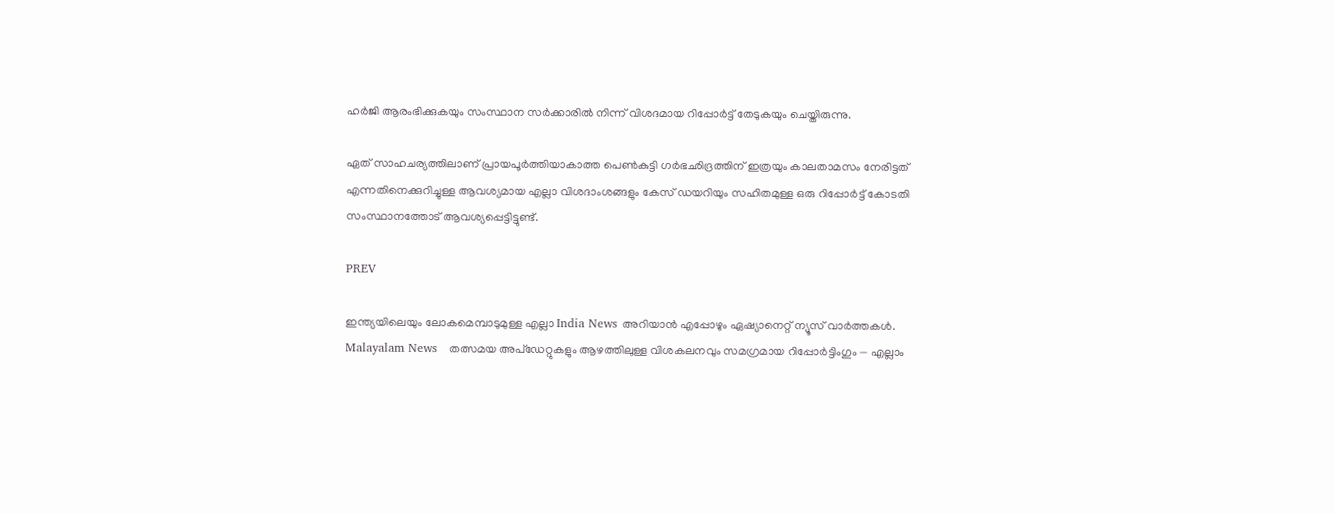ഹർജി ആരംഭിക്കുകയും സംസ്ഥാന സർക്കാരിൽ നിന്ന് വിശദമായ റിപ്പോർട്ട് തേടുകയും ചെയ്തിരുന്നു.

ഏത് സാഹചര്യത്തിലാണ് പ്രായപൂർത്തിയാകാത്ത പെൺകുട്ടി ഗർഭഛിദ്രത്തിന് ഇത്രയും കാലതാമസം നേരിട്ടത് എന്നതിനെക്കുറിച്ചുള്ള ആവശ്യമായ എല്ലാ വിശദാംശങ്ങളും കേസ് ഡയറിയും സഹിതമുള്ള ഒരു റിപ്പോർട്ട് കോടതി സംസ്ഥാനത്തോട് ആവശ്യപ്പെട്ടിട്ടുണ്ട്.

PREV

ഇന്ത്യയിലെയും ലോകമെമ്പാടുമുള്ള എല്ലാ India News അറിയാൻ എപ്പോഴും ഏഷ്യാനെറ്റ് ന്യൂസ് വാർത്തകൾ. Malayalam News   തത്സമയ അപ്‌ഡേറ്റുകളും ആഴത്തിലുള്ള വിശകലനവും സമഗ്രമായ റിപ്പോർട്ടിംഗും — എല്ലാം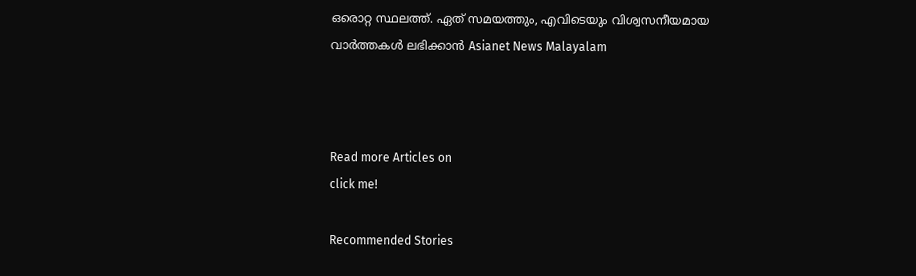ഒരൊറ്റ സ്ഥലത്ത്. ഏത് സമയത്തും, എവിടെയും വിശ്വസനീയമായ വാർത്തകൾ ലഭിക്കാൻ Asianet News Malayalam



Read more Articles on
click me!

Recommended Stories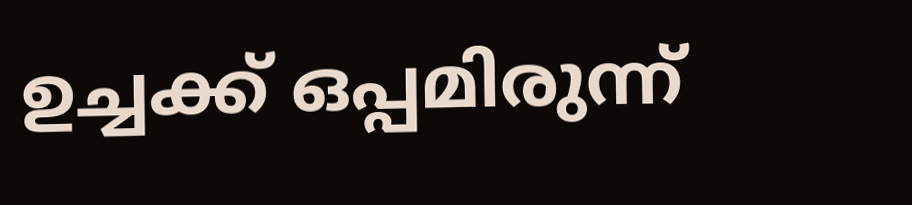ഉച്ചക്ക് ഒപ്പമിരുന്ന്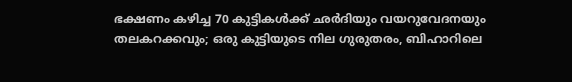ഭക്ഷണം കഴിച്ച 70 കുട്ടികൾക്ക് ഛർദിയും വയറുവേദനയും തലകറക്കവും; ഒരു കുട്ടിയുടെ നില ഗുരുതരം, ബിഹാറിലെ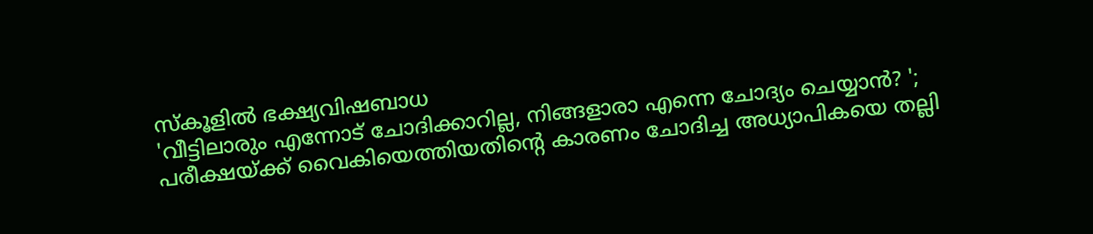സ്കൂളിൽ ഭക്ഷ്യവിഷബാധ
'വീട്ടിലാരും എന്നോട് ചോദിക്കാറില്ല, നിങ്ങളാരാ എന്നെ ചോദ്യം ചെയ്യാൻ? '; പരീക്ഷയ്ക്ക് വൈകിയെത്തിയതിന്റെ കാരണം ചോദിച്ച അധ്യാപികയെ തല്ലി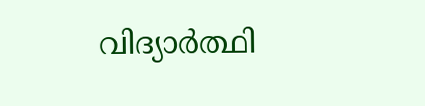വിദ്യാർത്ഥി